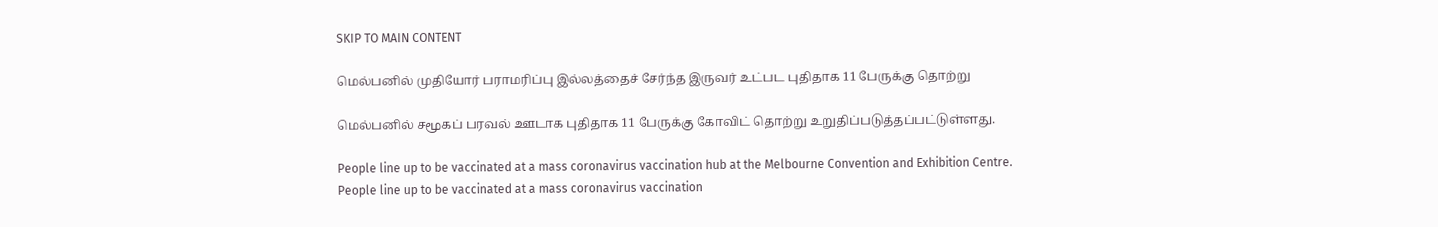SKIP TO MAIN CONTENT

மெல்பனில் முதியோர் பராமரிப்பு இல்லத்தைச் சேர்ந்த இருவர் உட்பட புதிதாக 11 பேருக்கு தொற்று

மெல்பனில் சமூகப் பரவல் ஊடாக புதிதாக 11 பேருக்கு கோவிட் தொற்று உறுதிப்படுத்தப்பட்டுள்ளது.

People line up to be vaccinated at a mass coronavirus vaccination hub at the Melbourne Convention and Exhibition Centre.
People line up to be vaccinated at a mass coronavirus vaccination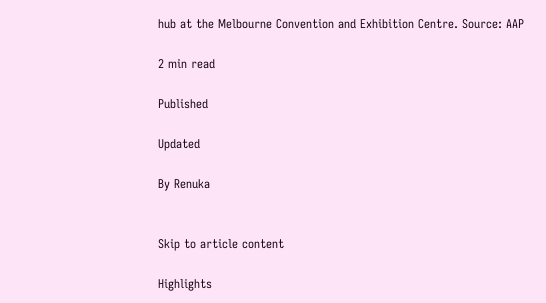hub at the Melbourne Convention and Exhibition Centre. Source: AAP

2 min read

Published

Updated

By Renuka


Skip to article content

Highlights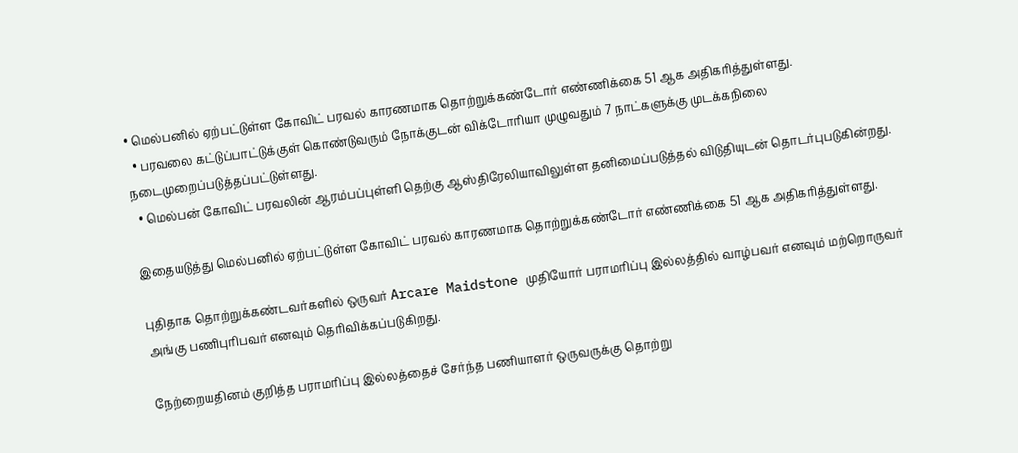• மெல்பனில் ஏற்பட்டுள்ள கோவிட் பரவல் காரணமாக தொற்றுக்கண்டோர் எண்ணிக்கை 51 ஆக அதிகரித்துள்ளது.
  • பரவலை கட்டுப்பாட்டுக்குள் கொண்டுவரும் நோக்குடன் விக்டோரியா முழுவதும் 7 நாட்களுக்கு முடக்கநிலை நடைமுறைப்படுத்தப்பட்டுள்ளது.
  • மெல்பன் கோவிட் பரவலின் ஆரம்பப்புள்ளி தெற்கு ஆஸ்திரேலியாவிலுள்ள தனிமைப்படுத்தல் விடுதியுடன் தொடர்புபடுகின்றது.

இதையடுத்து மெல்பனில் ஏற்பட்டுள்ள கோவிட் பரவல் காரணமாக தொற்றுக்கண்டோர் எண்ணிக்கை 51 ஆக அதிகரித்துள்ளது.

புதிதாக தொற்றுக்கண்டவர்களில் ஒருவர் Arcare Maidstone முதியோர் பராமரிப்பு இல்லத்தில் வாழ்பவர் எனவும் மற்றொருவர் அங்கு பணிபுரிபவர் எனவும் தெரிவிக்கப்படுகிறது.

நேற்றையதினம் குறித்த பராமரிப்பு இல்லத்தைச் சேர்ந்த பணியாளர் ஒருவருக்கு தொற்று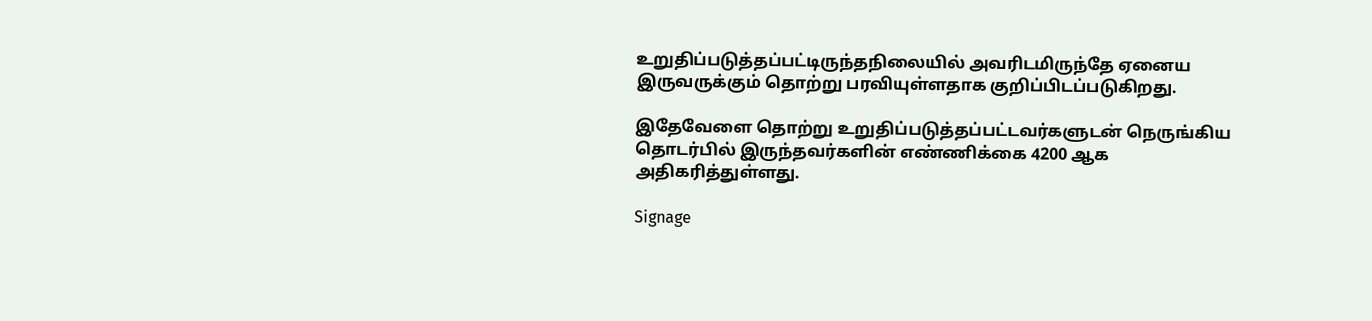உறுதிப்படுத்தப்பட்டிருந்தநிலையில் அவரிடமிருந்தே ஏனைய இருவருக்கும் தொற்று பரவியுள்ளதாக குறிப்பிடப்படுகிறது.

இதேவேளை தொற்று உறுதிப்படுத்தப்பட்டவர்களுடன் நெருங்கிய தொடர்பில் இருந்தவர்களின் எண்ணிக்கை 4200 ஆக அதிகரித்துள்ளது.

Signage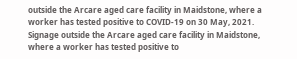outside the Arcare aged care facility in Maidstone, where a worker has tested positive to COVID-19 on 30 May, 2021.
Signage outside the Arcare aged care facility in Maidstone, where a worker has tested positive to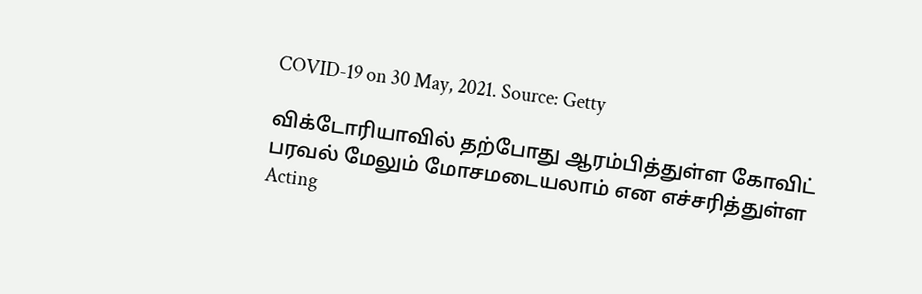COVID-19 on 30 May, 2021. Source: Getty

விக்டோரியாவில் தற்போது ஆரம்பித்துள்ள கோவிட் பரவல் மேலும் மோசமடையலாம் என எச்சரித்துள்ள Acting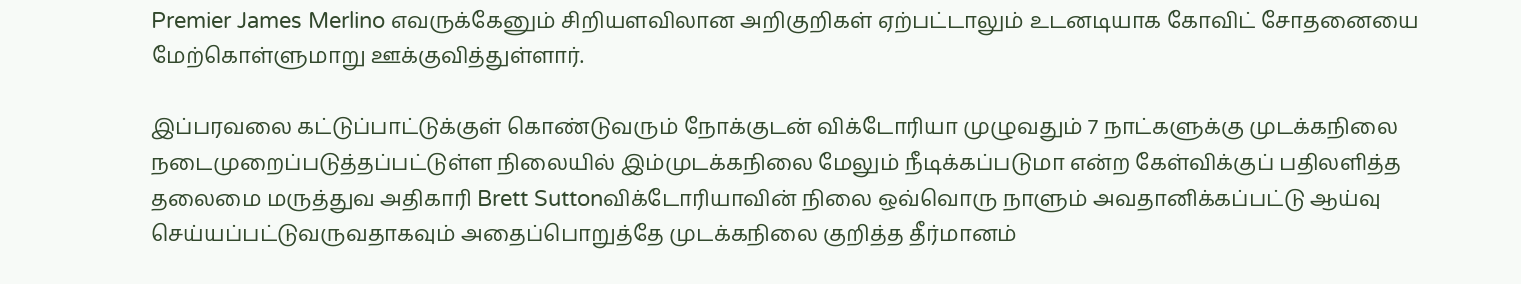Premier James Merlino எவருக்கேனும் சிறியளவிலான அறிகுறிகள் ஏற்பட்டாலும் உடனடியாக கோவிட் சோதனையை மேற்கொள்ளுமாறு ஊக்குவித்துள்ளார்.

இப்பரவலை கட்டுப்பாட்டுக்குள் கொண்டுவரும் நோக்குடன் விக்டோரியா முழுவதும் 7 நாட்களுக்கு முடக்கநிலை நடைமுறைப்படுத்தப்பட்டுள்ள நிலையில் இம்முடக்கநிலை மேலும் நீடிக்கப்படுமா என்ற கேள்விக்குப் பதிலளித்த தலைமை மருத்துவ அதிகாரி Brett Suttonவிக்டோரியாவின் நிலை ஒவ்வொரு நாளும் அவதானிக்கப்பட்டு ஆய்வு செய்யப்பட்டுவருவதாகவும் அதைப்பொறுத்தே முடக்கநிலை குறித்த தீர்மானம்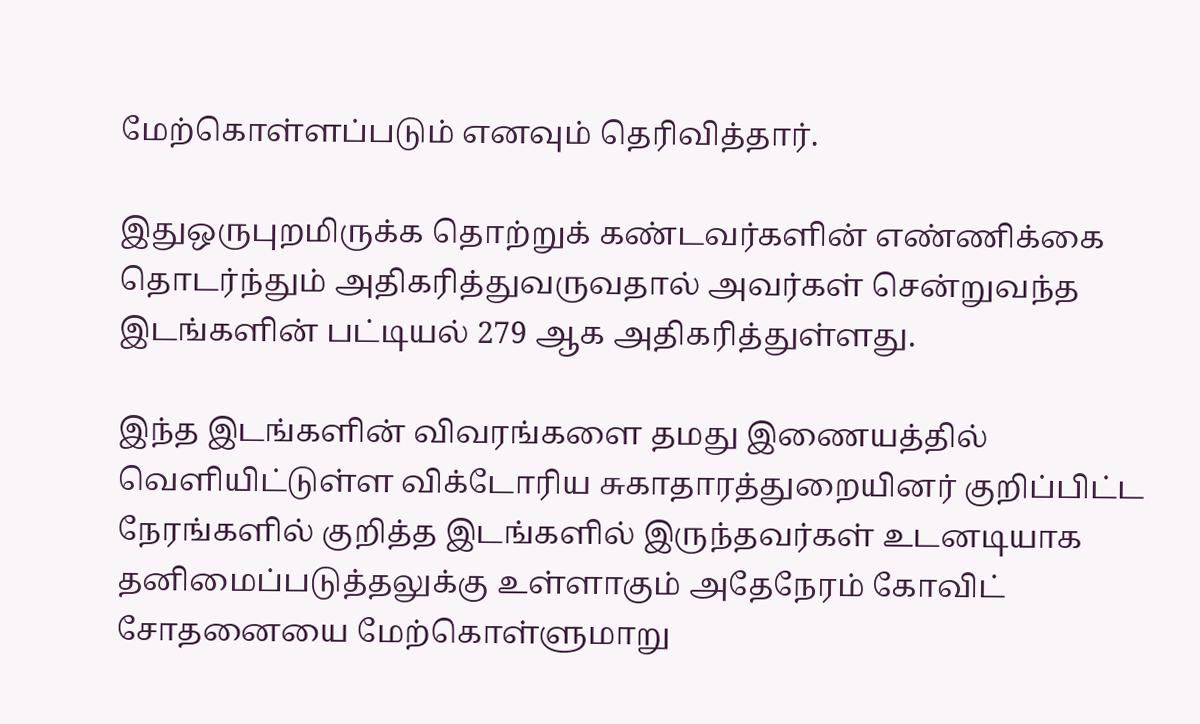மேற்கொள்ளப்படும் எனவும் தெரிவித்தார்.

இதுஒருபுறமிருக்க தொற்றுக் கண்டவர்களின் எண்ணிக்கை தொடர்ந்தும் அதிகரித்துவருவதால் அவர்கள் சென்றுவந்த இடங்களின் பட்டியல் 279 ஆக அதிகரித்துள்ளது.

இந்த இடங்களின் விவரங்களை தமது இணையத்தில் வெளியிட்டுள்ள விக்டோரிய சுகாதாரத்துறையினர் குறிப்பிட்ட நேரங்களில் குறித்த இடங்களில் இருந்தவர்கள் உடனடியாக தனிமைப்படுத்தலுக்கு உள்ளாகும் அதேநேரம் கோவிட் சோதனையை மேற்கொள்ளுமாறு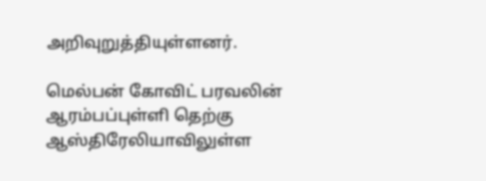அறிவுறுத்தியுள்ளனர்.

மெல்பன் கோவிட் பரவலின் ஆரம்பப்புள்ளி தெற்கு ஆஸ்திரேலியாவிலுள்ள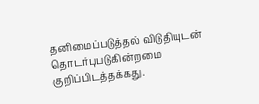தனிமைப்படுத்தல் விடுதியுடன் தொடர்புபடுகின்றமை குறிப்பிடத்தக்கது.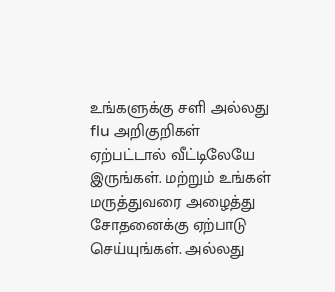உங்களுக்கு சளி அல்லது flu அறிகுறிகள் ஏற்பட்டால் வீட்டிலேயே இருங்கள். மற்றும் உங்கள் மருத்துவரை அழைத்து சோதனைக்கு ஏற்பாடு செய்யுங்கள். அல்லது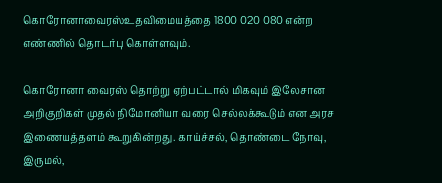கொரோனாவைரஸ்உதவிமையத்தை 1800 020 080 என்ற எண்ணில் தொடர்பு கொள்ளவும்.

கொரோனா வைரஸ் தொற்று ஏற்பட்டால் மிகவும் இலேசான அறிகுறிகள் முதல் நிமோனியா வரை செல்லக்கூடும் என அரச இணையத்தளம் கூறுகின்றது. காய்ச்சல், தொண்டை நோவு, இருமல்,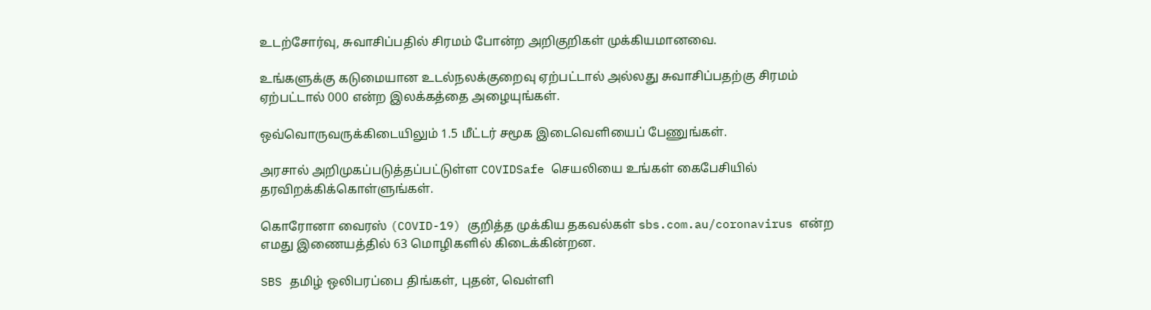உடற்சோர்வு, சுவாசிப்பதில் சிரமம் போன்ற அறிகுறிகள் முக்கியமானவை.

உங்களுக்கு கடுமையான உடல்நலக்குறைவு ஏற்பட்டால் அல்லது சுவாசிப்பதற்கு சிரமம் ஏற்பட்டால் 000 என்ற இலக்கத்தை அழையுங்கள்.

ஒவ்வொருவருக்கிடையிலும் 1.5 மீட்டர் சமூக இடைவெளியைப் பேணுங்கள்.

அரசால் அறிமுகப்படுத்தப்பட்டுள்ள COVIDSafe செயலியை உங்கள் கைபேசியில் தரவிறக்கிக்கொள்ளுங்கள்.

கொரோனா வைரஸ் (COVID-19) குறித்த முக்கிய தகவல்கள் sbs.com.au/coronavirus என்ற எமது இணையத்தில் 63 மொழிகளில் கிடைக்கின்றன.

SBS தமிழ் ஒலிபரப்பை திங்கள், புதன், வெள்ளி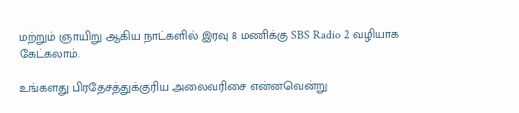மற்றும் ஞாயிறு ஆகிய நாட்களில் இரவு 8 மணிக்கு SBS Radio 2 வழியாக கேட்கலாம்.

உங்களது பிரதேசத்துக்குரிய அலைவரிசை என்னவென்று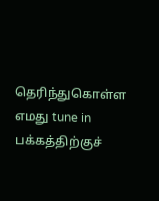தெரிந்துகொள்ள எமது tune in பக்கத்திற்குச்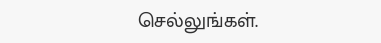செல்லுங்கள்.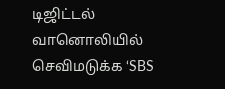டிஜிட்டல் வானொலியில் செவிமடுக்க ‘SBS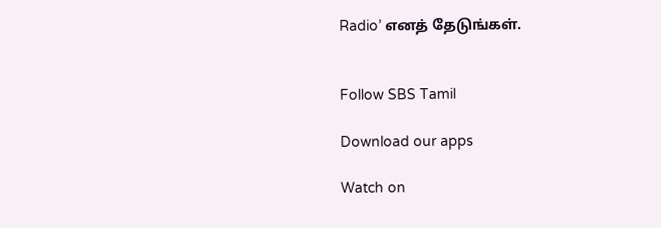Radio’ எனத் தேடுங்கள்.


Follow SBS Tamil

Download our apps

Watch on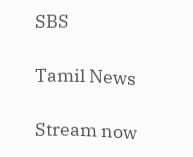SBS

Tamil News

Stream now